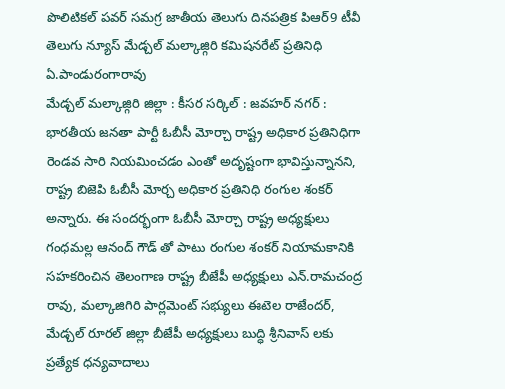పొలిటికల్ పవర్ సమగ్ర జాతీయ తెలుగు దినపత్రిక పిఆర్9 టీవీ తెలుగు న్యూస్ మేడ్చల్ మల్కాజ్గిరి కమిషనరేట్ ప్రతినిధి ఏ.పాండురంగారావు
మేడ్చల్ మల్కాజ్గిరి జిల్లా : కీసర సర్కిల్ : జవహర్ నగర్ : భారతీయ జనతా పార్టీ ఓబీసీ మోర్చా రాష్ట్ర అధికార ప్రతినిధిగా రెండవ సారి నియమించడం ఎంతో అదృష్టంగా భావిస్తున్నానని, రాష్ట్ర బిజెపి ఓబీసీ మోర్చ అధికార ప్రతినిధి రంగుల శంకర్ అన్నారు. ఈ సందర్భంగా ఓబీసీ మోర్చా రాష్ట్ర అధ్యక్షులు గంధమల్ల ఆనంద్ గౌడ్ తో పాటు రంగుల శంకర్ నియామకానికి సహకరించిన తెలంగాణ రాష్ట్ర బీజేపీ అధ్యక్షులు ఎన్.రామచంద్ర రావు, మల్కాజిగిరి పార్లమెంట్ సభ్యులు ఈటెల రాజేందర్, మేడ్చల్ రూరల్ జిల్లా బీజేపీ అధ్యక్షులు బుద్ధి శ్రీనివాస్ లకు ప్రత్యేక ధన్యవాదాలు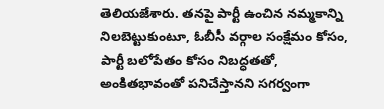తెలియజేశారు. తనపై పార్టీ ఉంచిన నమ్మకాన్ని నిలబెట్టుకుంటూ, ఓబీసీ వర్గాల సంక్షేమం కోసం, పార్టీ బలోపేతం కోసం నిబద్ధతతో, అంకితభావంతో పనిచేస్తానని సగర్వంగా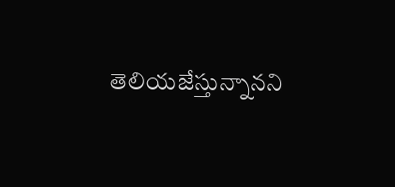తెలియజేస్తున్నానని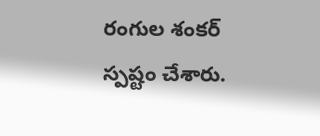రంగుల శంకర్ స్పష్టం చేశారు.